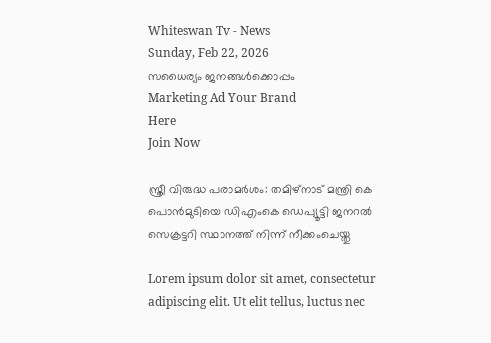Whiteswan Tv - News
Sunday, Feb 22, 2026
സധൈര്യം ജനങ്ങൾക്കൊപ്പം
Marketing Ad Your Brand
Here
Join Now

സ്ത്രീ വിരുദ്ധ പരാമർശം: തമിഴ്‌നാട് മന്ത്രി കെ പൊൻമുടിയെ ഡിഎംകെ ഡെപ്യൂട്ടി ജനറല്‍ സെക്രട്ടറി സ്ഥാനത്ത് നിന്ന് നീക്കംചെയ്തു

Lorem ipsum dolor sit amet, consectetur adipiscing elit. Ut elit tellus, luctus nec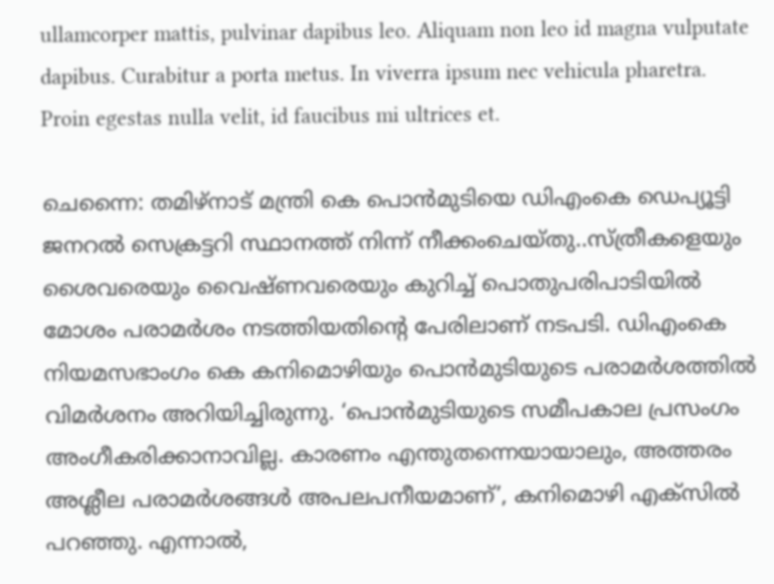ullamcorper mattis, pulvinar dapibus leo. Aliquam non leo id magna vulputate dapibus. Curabitur a porta metus. In viverra ipsum nec vehicula pharetra. Proin egestas nulla velit, id faucibus mi ultrices et.

ചെന്നൈ: തമിഴ്‌നാട് മന്ത്രി കെ പൊൻമുടിയെ ഡിഎംകെ ഡെപ്യൂട്ടി ജനറല്‍ സെക്രട്ടറി സ്ഥാനത്ത് നിന്ന് നീക്കംചെയ്തു..സ്ത്രീകളെയും ശൈവരെയും വൈഷ്ണവരെയും കുറിച്ച്‌ പൊതുപരിപാടിയില്‍ മോശം പരാമർശം നടത്തിയതിന്റെ പേരിലാണ് നടപടി. ഡിഎംകെ നിയമസഭാംഗം കെ കനിമൊഴിയും പൊൻമുടിയുടെ പരാമർശത്തില്‍ വിമർശനം അറിയിച്ചിരുന്നു. ‘പൊൻമുടിയുടെ സമീപകാല പ്രസംഗം അംഗീകരിക്കാനാവില്ല. കാരണം എന്തുതന്നെയായാലും, അത്തരം അശ്ലീല പരാമർശങ്ങള്‍ അപലപനീയമാണ്’, കനിമൊഴി എക്‌സില്‍ പറഞ്ഞു. എന്നാല്‍,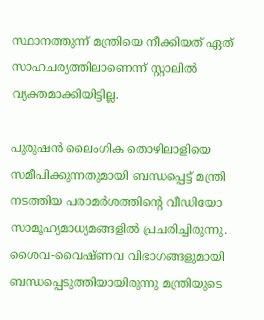സ്ഥാനത്തുന്ന് മന്ത്രിയെ നീക്കിയത് ഏത് സാഹചര്യത്തിലാണെന്ന് സ്റ്റാലില്‍ വ്യക്തമാക്കിയിട്ടില്ല.

പുരുഷൻ ലൈംഗിക തൊഴിലാളിയെ സമീപിക്കുന്നതുമായി ബന്ധപ്പെട്ട് മന്ത്രി നടത്തിയ പരാമർശത്തിന്‍റെ വീഡിയോ സാമൂഹ്യമാധ്യമങ്ങളില്‍ പ്രചരിച്ചിരുന്നു. ശൈവ-വൈഷ്ണവ വിഭാഗങ്ങളുമായി ബന്ധപ്പെടുത്തിയായിരുന്നു മന്ത്രിയുടെ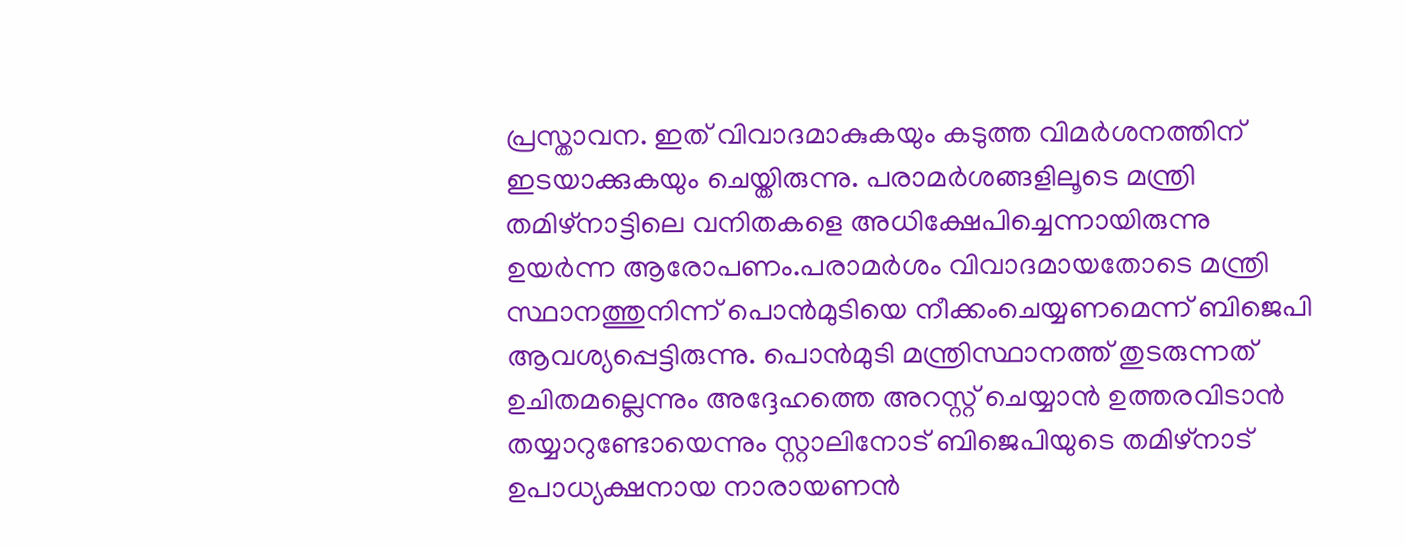പ്രസ്താവന. ഇത് വിവാദമാകുകയും കടുത്ത വിമർശനത്തിന് ഇടയാക്കുകയും ചെയ്തിരുന്നു. പരാമര്‍ശങ്ങളിലൂടെ മന്ത്രി തമിഴ്‌നാട്ടിലെ വനിതകളെ അധിക്ഷേപിച്ചെന്നായിരുന്നു ഉയർന്ന ആരോപണം.പരാമര്‍ശം വിവാദമായതോടെ മന്ത്രി സ്ഥാനത്തുനിന്ന് പൊന്‍മുടിയെ നീക്കംചെയ്യണമെന്ന് ബിജെപി ആവശ്യപ്പെട്ടിരുന്നു. പൊന്‍മുടി മന്ത്രിസ്ഥാനത്ത് തുടരുന്നത് ഉചിതമല്ലെന്നും അദ്ദേഹത്തെ അറസ്റ്റ് ചെയ്യാന്‍ ഉത്തരവിടാൻ തയ്യാറുണ്ടോയെന്നും സ്റ്റാലിനോട് ബിജെപിയുടെ തമിഴ്‌നാട് ഉപാധ്യക്ഷനായ നാരായണന്‍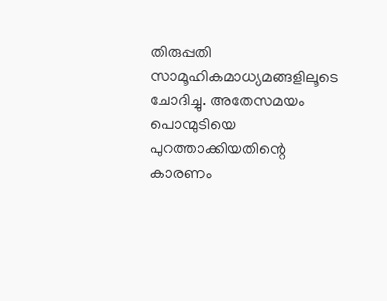തിരുപ്പതി സാമൂഹികമാധ്യമങ്ങളിലൂടെ ചോദിച്ചു. അതേസമയം പൊന്മുടിയെ പുറത്താക്കിയതിന്റെ കാരണം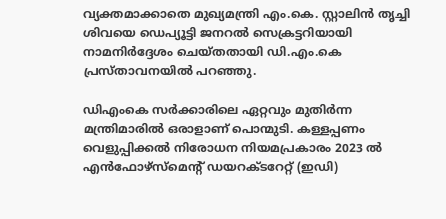വ്യക്തമാക്കാതെ മുഖ്യമന്ത്രി എം.കെ. സ്റ്റാലിൻ തൃച്ചി ശിവയെ ഡെപ്യൂട്ടി ജനറല്‍ സെക്രട്ടറിയായി നാമനിർദ്ദേശം ചെയ്തതായി ഡി.എം.കെ പ്രസ്താവനയില്‍ പറഞ്ഞു.

ഡിഎംകെ സർക്കാരിലെ ഏറ്റവും മുതിർന്ന മന്ത്രിമാരില്‍ ഒരാളാണ് പൊന്മുടി. കള്ളപ്പണം വെളുപ്പിക്കല്‍ നിരോധന നിയമപ്രകാരം 2023 ല്‍ എൻഫോഴ്‌സ്‌മെന്റ് ഡയറക്ടറേറ്റ് (ഇഡി)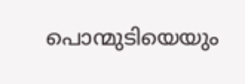പൊന്മുടിയെയും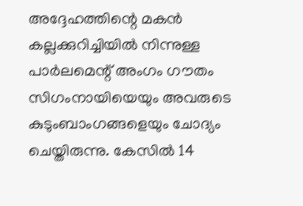അദ്ദേഹത്തിന്റെ മകൻ കല്ലക്കുറിച്ചിയില്‍ നിന്നുള്ള പാർലമെന്റ് അംഗം ഗൗതം സിഗംനായിയെയും അവരുടെ കുടുംബാംഗങ്ങളെയും ചോദ്യം ചെയ്തിരുന്നു. കേസില്‍ 14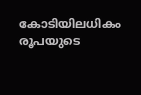കോടിയിലധികം രൂപയുടെ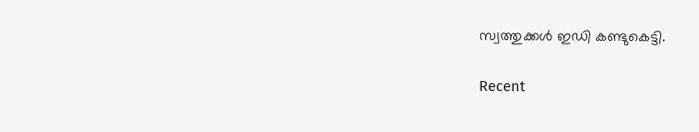സ്വത്തുക്കള്‍ ഇഡി കണ്ടുകെട്ടി.

Recent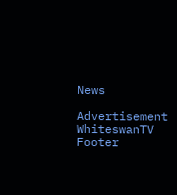News

Advertisement
WhiteswanTV Footer